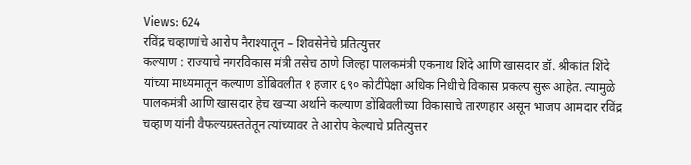Views: 624
रविंद्र चव्हाणांचे आरोप नैराश्यातून – शिवसेनेचे प्रतित्युत्तर
कल्याण : राज्याचे नगरविकास मंत्री तसेच ठाणे जिल्हा पालकमंत्री एकनाथ शिंदे आणि खासदार डॉ. श्रीकांत शिंदे यांच्या माध्यमातून कल्याण डोंबिवलीत १ हजार ६९० कोटींपेक्षा अधिक निधीचे विकास प्रकल्प सुरू आहेत. त्यामुळे पालकमंत्री आणि खासदार हेच खऱ्या अर्थाने कल्याण डोंबिवलीच्या विकासाचे तारणहार असून भाजप आमदार रविंद्र चव्हाण यांनी वैफल्यग्रस्ततेतून त्यांच्यावर ते आरोप केल्याचे प्रतित्युत्तर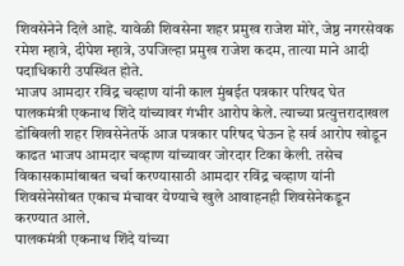शिवसेनेने दिले आहे. यावेळी शिवसेना शहर प्रमुख राजेश मोरे, जेष्ठ नगरसेवक रमेश म्हात्रे, दीपेश म्हात्रे, उपजिल्हा प्रमुख राजेश कदम, तात्या माने आदी पदाधिकारी उपस्थित होते.
भाजप आमदार रविंद्र चव्हाण यांनी काल मुंबईत पत्रकार परिषद घेत पालकमंत्री एकनाथ शिंदे यांच्यावर गंभीर आरोप केले. त्याच्या प्रत्युत्तरादाखल डोंबिवली शहर शिवसेनेतर्फे आज पत्रकार परिषद घेऊन हे सर्व आरोप खोडून काढत भाजप आमदार चव्हाण यांच्यावर जोरदार टिका केली. तसेच विकासकामांबाबत चर्चा करण्यासाठी आमदार रविंद्र चव्हाण यांनी शिवसेनेसोबत एकाच मंचावर येण्याचे खुले आवाहनही शिवसेनेकडून करण्यात आले.
पालकमंत्री एकनाथ शिंदे यांच्या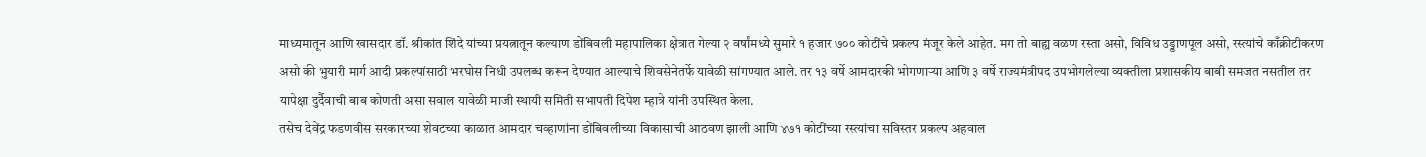माध्यमातून आणि खासदार डॉ. श्रीकांत शिंदे यांच्या प्रयत्नातून कल्याण डोंबिवली महापालिका क्षेत्रात गेल्या २ वर्षांमध्ये सुमारे १ हजार ७०० कोटींचे प्रकल्प मंजूर केले आहेत. मग तो बाह्य वळण रस्ता असो, विविध उड्डाणपूल असो, रस्त्यांचे काँक्रीटीकरण असो की भुयारी मार्ग आदी प्रकल्पांसाठी भरघोस निधी उपलब्ध करून देण्यात आल्याचे शिवसेनेतर्फे यावेळी सांगण्यात आले. तर १३ वर्षे आमदारकी भोगणाऱ्या आणि ३ वर्षे राज्यमंत्रीपद उपभोगलेल्या व्यक्तीला प्रशासकीय बाबी समजत नसतील तर यापेक्षा दुर्दैवाची बाब कोणती असा सवाल यावेळी माजी स्थायी समिती सभापती दिपेश म्हात्रे यांनी उपस्थित केला.
तसेच देवेंद्र फडणवीस सरकारच्या शेवटच्या काळात आमदार चव्हाणांना डोंबिवलीच्या विकासाची आठवण झाली आणि ४७१ कोटींच्या रस्त्यांचा सविस्तर प्रकल्प अहवाल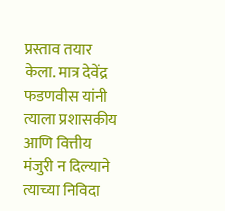प्रस्ताव तयार केला. मात्र देवेंद्र फडणवीस यांनी त्याला प्रशासकीय आणि वित्तीय मंजुरी न दिल्याने त्याच्या निविदा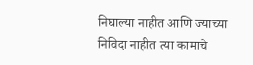निघाल्या नाहीत आणि ज्याच्या निविदा नाहीत त्या कामाचे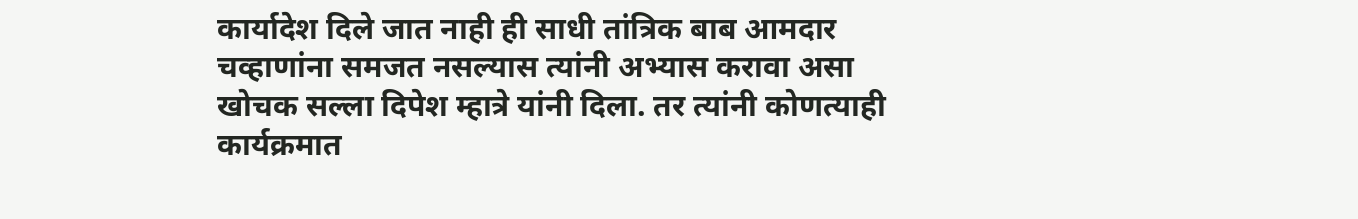कार्यादेश दिले जात नाही ही साधी तांत्रिक बाब आमदार चव्हाणांना समजत नसल्यास त्यांनी अभ्यास करावा असा खोचक सल्ला दिपेश म्हात्रे यांनी दिला. तर त्यांनी कोणत्याही कार्यक्रमात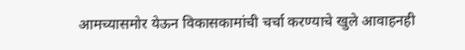आमच्यासमोर येऊन विकासकामांची चर्चा करण्याचे खुले आवाहनही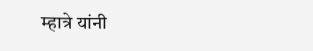म्हात्रे यांनी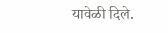यावेळी दिले.